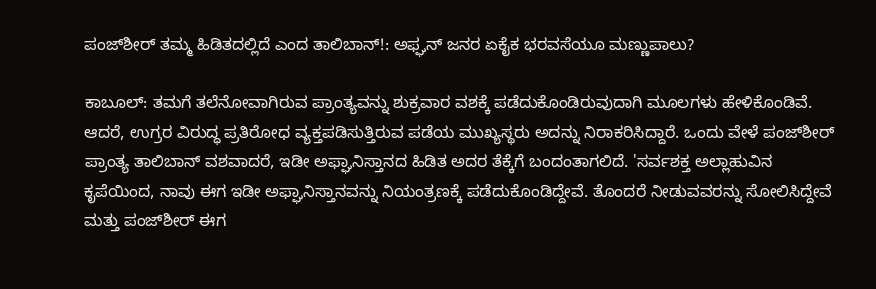ಪಂಜ್‌ಶೀರ್ ತಮ್ಮ ಹಿಡಿತದಲ್ಲಿದೆ ಎಂದ ತಾಲಿಬಾನ್!: ಅಫ್ಘನ್ ಜನರ ಏಕೈಕ ಭರವಸೆಯೂ ಮಣ್ಣುಪಾಲು?

ಕಾಬೂಲ್: ತಮಗೆ ತಲೆನೋವಾಗಿರುವ ಪ್ರಾಂತ್ಯವನ್ನು ಶುಕ್ರವಾರ ವಶಕ್ಕೆ ಪಡೆದುಕೊಂಡಿರುವುದಾಗಿ ಮೂಲಗಳು ಹೇಳಿಕೊಂಡಿವೆ. ಆದರೆ, ಉಗ್ರರ ವಿರುದ್ಧ ಪ್ರತಿರೋಧ ವ್ಯಕ್ತಪಡಿಸುತ್ತಿರುವ ಪಡೆಯ ಮುಖ್ಯಸ್ಥರು ಅದನ್ನು ನಿರಾಕರಿಸಿದ್ದಾರೆ. ಒಂದು ವೇಳೆ ಪಂಜ್‌ಶೀರ್ ಪ್ರಾಂತ್ಯ ತಾಲಿಬಾನ್ ವಶವಾದರೆ, ಇಡೀ ಅಫ್ಘಾನಿಸ್ತಾನದ ಹಿಡಿತ ಅದರ ತೆಕ್ಕೆಗೆ ಬಂದಂತಾಗಲಿದೆ. 'ಸರ್ವಶಕ್ತ ಅಲ್ಲಾಹುವಿನ ಕೃಪೆಯಿಂದ, ನಾವು ಈಗ ಇಡೀ ಅಫ್ಘಾನಿಸ್ತಾನವನ್ನು ನಿಯಂತ್ರಣಕ್ಕೆ ಪಡೆದುಕೊಂಡಿದ್ದೇವೆ. ತೊಂದರೆ ನೀಡುವವರನ್ನು ಸೋಲಿಸಿದ್ದೇವೆ ಮತ್ತು ಪಂಜ್‌ಶೀರ್ ಈಗ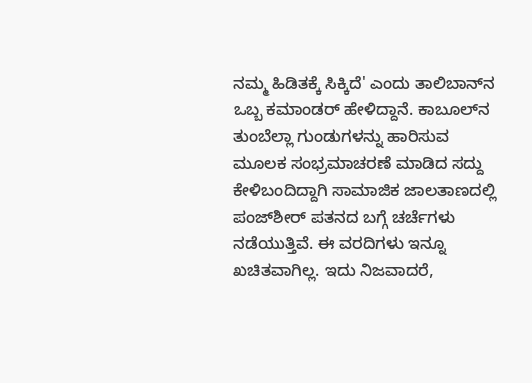ನಮ್ಮ ಹಿಡಿತಕ್ಕೆ ಸಿಕ್ಕಿದೆ' ಎಂದು ತಾಲಿಬಾನ್‌ನ ಒಬ್ಬ ಕಮಾಂಡರ್ ಹೇಳಿದ್ದಾನೆ. ಕಾಬೂಲ್‌ನ ತುಂಬೆಲ್ಲಾ ಗುಂಡುಗಳನ್ನು ಹಾರಿಸುವ ಮೂಲಕ ಸಂಭ್ರಮಾಚರಣೆ ಮಾಡಿದ ಸದ್ದು ಕೇಳಿಬಂದಿದ್ದಾಗಿ ಸಾಮಾಜಿಕ ಜಾಲತಾಣದಲ್ಲಿ ಪಂಜ್‌ಶೀರ್ ಪತನದ ಬಗ್ಗೆ ಚರ್ಚೆಗಳು ನಡೆಯುತ್ತಿವೆ. ಈ ವರದಿಗಳು ಇನ್ನೂ ಖಚಿತವಾಗಿಲ್ಲ. ಇದು ನಿಜವಾದರೆ,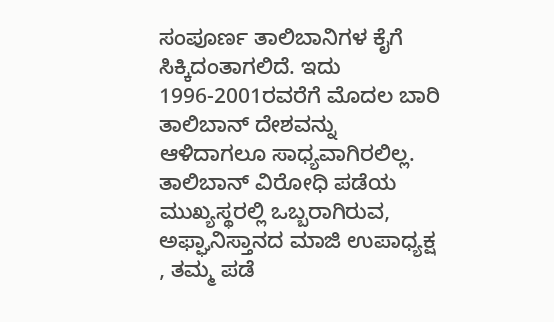ಸಂಪೂರ್ಣ ತಾಲಿಬಾನಿಗಳ ಕೈಗೆ ಸಿಕ್ಕಿದಂತಾಗಲಿದೆ. ಇದು 1996-2001ರವರೆಗೆ ಮೊದಲ ಬಾರಿ ತಾಲಿಬಾನ್ ದೇಶವನ್ನು ಆಳಿದಾಗಲೂ ಸಾಧ್ಯವಾಗಿರಲಿಲ್ಲ. ತಾಲಿಬಾನ್ ವಿರೋಧಿ ಪಡೆಯ ಮುಖ್ಯಸ್ಥರಲ್ಲಿ ಒಬ್ಬರಾಗಿರುವ, ಅಫ್ಘಾನಿಸ್ತಾನದ ಮಾಜಿ ಉಪಾಧ್ಯಕ್ಷ , ತಮ್ಮ ಪಡೆ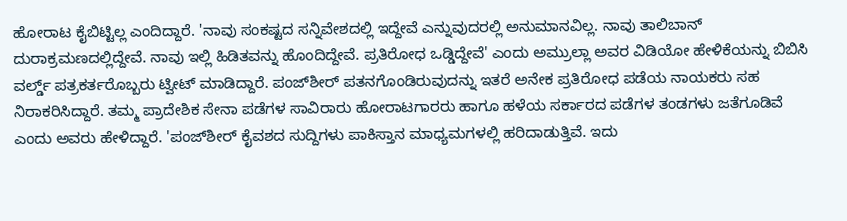ಹೋರಾಟ ಕೈಬಿಟ್ಟಿಲ್ಲ ಎಂದಿದ್ದಾರೆ. 'ನಾವು ಸಂಕಷ್ಟದ ಸನ್ನಿವೇಶದಲ್ಲಿ ಇದ್ದೇವೆ ಎನ್ನುವುದರಲ್ಲಿ ಅನುಮಾನವಿಲ್ಲ. ನಾವು ತಾಲಿಬಾನ್ ದುರಾಕ್ರಮಣದಲ್ಲಿದ್ದೇವೆ. ನಾವು ಇಲ್ಲಿ ಹಿಡಿತವನ್ನು ಹೊಂದಿದ್ದೇವೆ. ಪ್ರತಿರೋಧ ಒಡ್ಡಿದ್ದೇವೆ' ಎಂದು ಅಮ್ರುಲ್ಲಾ ಅವರ ವಿಡಿಯೋ ಹೇಳಿಕೆಯನ್ನು ಬಿಬಿಸಿ ವರ್ಲ್ಡ್ ಪತ್ರಕರ್ತರೊಬ್ಬರು ಟ್ವೀಟ್ ಮಾಡಿದ್ದಾರೆ. ಪಂಜ್‌ಶೀರ್ ಪತನಗೊಂಡಿರುವುದನ್ನು ಇತರೆ ಅನೇಕ ಪ್ರತಿರೋಧ ಪಡೆಯ ನಾಯಕರು ಸಹ ನಿರಾಕರಿಸಿದ್ದಾರೆ. ತಮ್ಮ ಪ್ರಾದೇಶಿಕ ಸೇನಾ ಪಡೆಗಳ ಸಾವಿರಾರು ಹೋರಾಟಗಾರರು ಹಾಗೂ ಹಳೆಯ ಸರ್ಕಾರದ ಪಡೆಗಳ ತಂಡಗಳು ಜತೆಗೂಡಿವೆ ಎಂದು ಅವರು ಹೇಳಿದ್ದಾರೆ. 'ಪಂಜ್‌ಶೀರ್ ಕೈವಶದ ಸುದ್ದಿಗಳು ಪಾಕಿಸ್ತಾನ ಮಾಧ್ಯಮಗಳಲ್ಲಿ ಹರಿದಾಡುತ್ತಿವೆ. ಇದು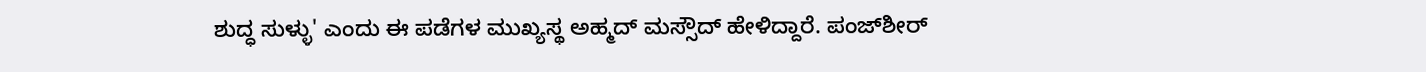ಶುದ್ಧ ಸುಳ್ಳು' ಎಂದು ಈ ಪಡೆಗಳ ಮುಖ್ಯಸ್ಥ ಅಹ್ಮದ್ ಮಸ್ಸೌದ್ ಹೇಳಿದ್ದಾರೆ. ಪಂಜ್‌ಶೀರ್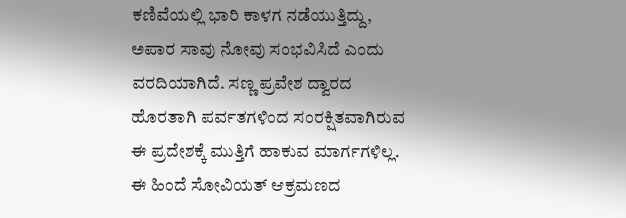ಕಣಿವೆಯಲ್ಲಿ ಭಾರಿ ಕಾಳಗ ನಡೆಯುತ್ತಿದ್ದು, ಅಪಾರ ಸಾವು ನೋವು ಸಂಭವಿಸಿದೆ ಎಂದು ವರದಿಯಾಗಿದೆ. ಸಣ್ಣ ಪ್ರವೇಶ ದ್ವಾರದ ಹೊರತಾಗಿ ಪರ್ವತಗಳಿಂದ ಸಂರಕ್ಷಿತವಾಗಿರುವ ಈ ಪ್ರದೇಶಕ್ಕೆ ಮುತ್ತಿಗೆ ಹಾಕುವ ಮಾರ್ಗಗಳಿಲ್ಲ. ಈ ಹಿಂದೆ ಸೋವಿಯತ್ ಆಕ್ರಮಣದ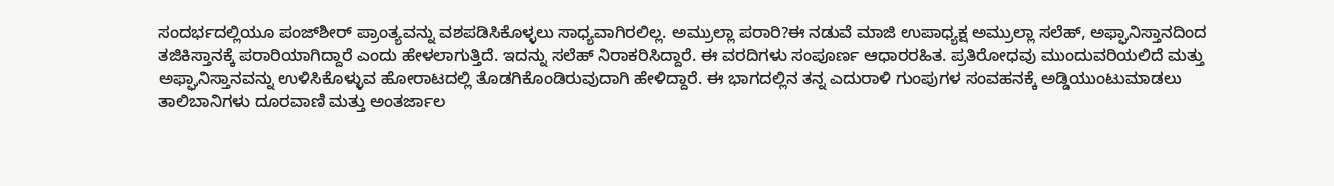ಸಂದರ್ಭದಲ್ಲಿಯೂ ಪಂಜ್‌ಶೀರ್ ಪ್ರಾಂತ್ಯವನ್ನು ವಶಪಡಿಸಿಕೊಳ್ಳಲು ಸಾಧ್ಯವಾಗಿರಲಿಲ್ಲ. ಅಮ್ರುಲ್ಲಾ ಪರಾರಿ?ಈ ನಡುವೆ ಮಾಜಿ ಉಪಾಧ್ಯಕ್ಷ ಅಮ್ರುಲ್ಲಾ ಸಲೆಹ್, ಅಫ್ಘಾನಿಸ್ತಾನದಿಂದ ತಜಿಕಿಸ್ತಾನಕ್ಕೆ ಪರಾರಿಯಾಗಿದ್ದಾರೆ ಎಂದು ಹೇಳಲಾಗುತ್ತಿದೆ. ಇದನ್ನು ಸಲೆಹ್ ನಿರಾಕರಿಸಿದ್ದಾರೆ. ಈ ವರದಿಗಳು ಸಂಪೂರ್ಣ ಆಧಾರರಹಿತ. ಪ್ರತಿರೋಧವು ಮುಂದುವರಿಯಲಿದೆ ಮತ್ತು ಅಫ್ಘಾನಿಸ್ತಾನವನ್ನು ಉಳಿಸಿಕೊಳ್ಳುವ ಹೋರಾಟದಲ್ಲಿ ತೊಡಗಿಕೊಂಡಿರುವುದಾಗಿ ಹೇಳಿದ್ದಾರೆ. ಈ ಭಾಗದಲ್ಲಿನ ತನ್ನ ಎದುರಾಳಿ ಗುಂಪುಗಳ ಸಂವಹನಕ್ಕೆ ಅಡ್ಡಿಯುಂಟುಮಾಡಲು ತಾಲಿಬಾನಿಗಳು ದೂರವಾಣಿ ಮತ್ತು ಅಂತರ್ಜಾಲ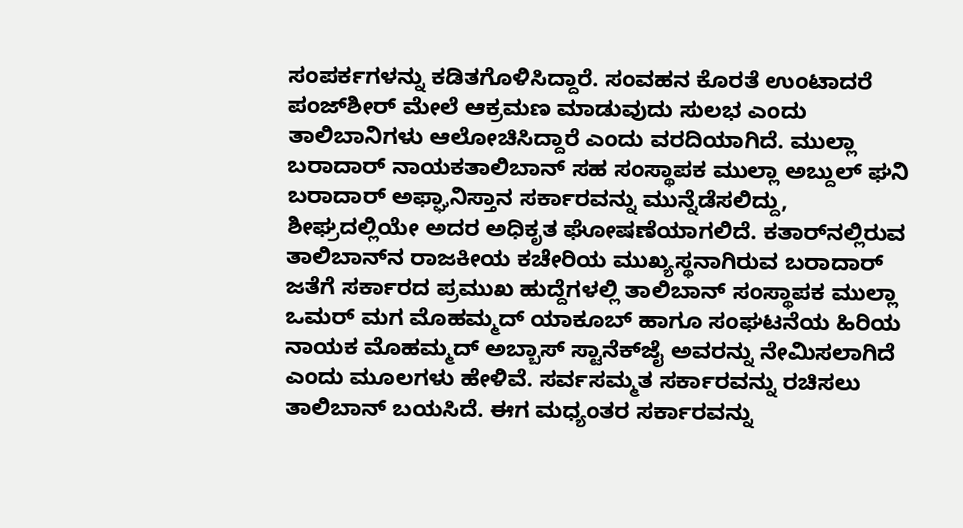ಸಂಪರ್ಕಗಳನ್ನು ಕಡಿತಗೊಳಿಸಿದ್ದಾರೆ. ಸಂವಹನ ಕೊರತೆ ಉಂಟಾದರೆ ಪಂಜ್‌ಶೀರ್ ಮೇಲೆ ಆಕ್ರಮಣ ಮಾಡುವುದು ಸುಲಭ ಎಂದು ತಾಲಿಬಾನಿಗಳು ಆಲೋಚಿಸಿದ್ದಾರೆ ಎಂದು ವರದಿಯಾಗಿದೆ. ಮುಲ್ಲಾ ಬರಾದಾರ್ ನಾಯಕತಾಲಿಬಾನ್ ಸಹ ಸಂಸ್ಥಾಪಕ ಮುಲ್ಲಾ ಅಬ್ದುಲ್ ಘನಿ ಬರಾದಾರ್ ಅಫ್ಘಾನಿಸ್ತಾನ ಸರ್ಕಾರವನ್ನು ಮುನ್ನೆಡೆಸಲಿದ್ದು, ಶೀಘ್ರದಲ್ಲಿಯೇ ಅದರ ಅಧಿಕೃತ ಘೋಷಣೆಯಾಗಲಿದೆ. ಕತಾರ್‌ನಲ್ಲಿರುವ ತಾಲಿಬಾನ್‌ನ ರಾಜಕೀಯ ಕಚೇರಿಯ ಮುಖ್ಯಸ್ಥನಾಗಿರುವ ಬರಾದಾರ್ ಜತೆಗೆ ಸರ್ಕಾರದ ಪ್ರಮುಖ ಹುದ್ದೆಗಳಲ್ಲಿ ತಾಲಿಬಾನ್ ಸಂಸ್ಥಾಪಕ ಮುಲ್ಲಾ ಒಮರ್ ಮಗ ಮೊಹಮ್ಮದ್ ಯಾಕೂಬ್ ಹಾಗೂ ಸಂಘಟನೆಯ ಹಿರಿಯ ನಾಯಕ ಮೊಹಮ್ಮದ್ ಅಬ್ಬಾಸ್ ಸ್ಟಾನೆಕ್‌ಜೈ ಅವರನ್ನು ನೇಮಿಸಲಾಗಿದೆ ಎಂದು ಮೂಲಗಳು ಹೇಳಿವೆ. ಸರ್ವಸಮ್ಮತ ಸರ್ಕಾರವನ್ನು ರಚಿಸಲು ತಾಲಿಬಾನ್ ಬಯಸಿದೆ. ಈಗ ಮಧ್ಯಂತರ ಸರ್ಕಾರವನ್ನು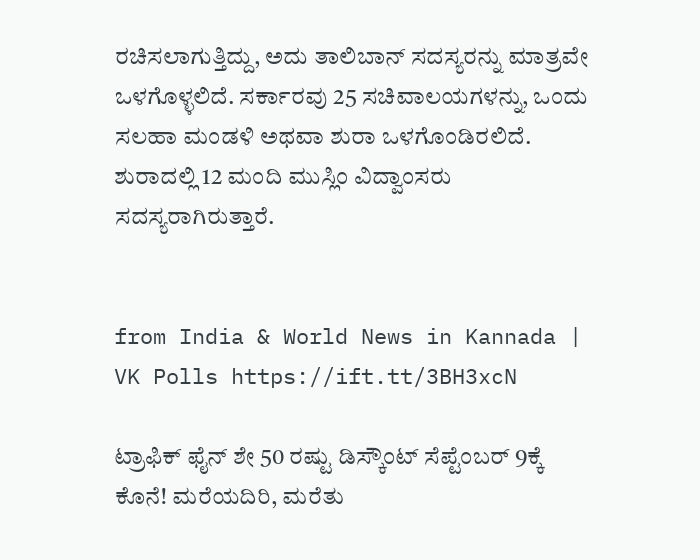ರಚಿಸಲಾಗುತ್ತಿದ್ದು, ಅದು ತಾಲಿಬಾನ್ ಸದಸ್ಯರನ್ನು ಮಾತ್ರವೇ ಒಳಗೊಳ್ಳಲಿದೆ. ಸರ್ಕಾರವು 25 ಸಚಿವಾಲಯಗಳನ್ನು, ಒಂದು ಸಲಹಾ ಮಂಡಳಿ ಅಥವಾ ಶುರಾ ಒಳಗೊಂಡಿರಲಿದೆ. ಶುರಾದಲ್ಲಿ 12 ಮಂದಿ ಮುಸ್ಲಿಂ ವಿದ್ವಾಂಸರು ಸದಸ್ಯರಾಗಿರುತ್ತಾರೆ.


from India & World News in Kannada | VK Polls https://ift.tt/3BH3xcN

ಟ್ರಾಫಿಕ್‌ ಫೈನ್‌ ಶೇ 50 ರಷ್ಟು ಡಿಸ್ಕೌಂಟ್‌ ಸೆಪ್ಟೆಂಬರ್‌ 9ಕ್ಕೆ ಕೊನೆ! ಮರೆಯದಿರಿ, ಮರೆತು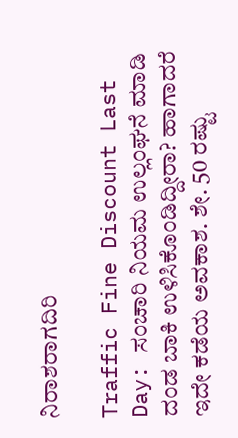ನಿರಾಶರಾಗದಿರಿ

Traffic Fine Discount Last Day: ಸಂಚಾರಿ ನಿಯಮ ಉಲ್ಲಂಘನೆ ಮಾಡಿ ದಂಡ ಬಾಕಿ ಉಳಿಸಿಕೊಂಡಿದ್ದೀರಾ? ಹಾಗಾದರೆ ಇದೇ ಕಡೆಯ ಅವಕಾಶ. ಶೇ. 50 ರಷ್ಟು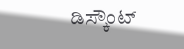ಡಿಸ್ಕೌಂಟ್‌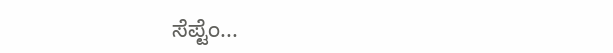ಸೆಪ್ಟೆಂ...